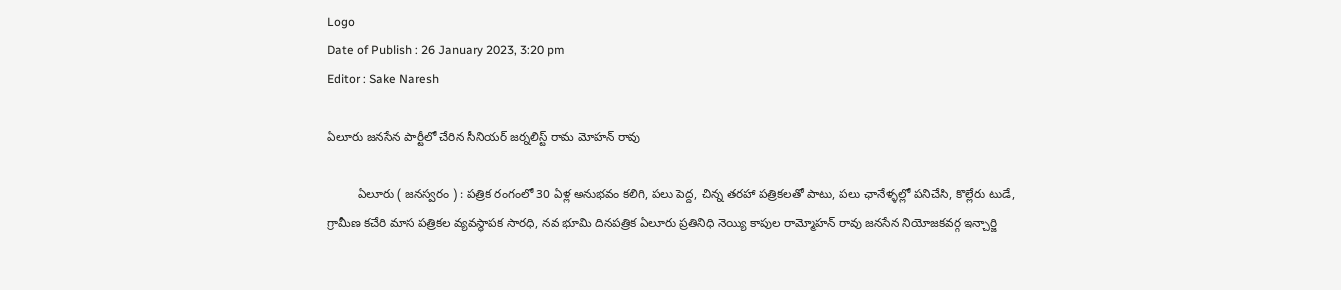Logo
Date of Publish : 26 January 2023, 3:20 pm
Editor : Sake Naresh

ఏలూరు జనసేన పార్టీలో చేరిన సీనియర్ జర్నలిస్ట్ రామ మోహన్ రావు

         ఏలూరు ( జనస్వరం ) : పత్రిక రంగంలో 30 ఏళ్ల అనుభవం కలిగి, పలు పెద్ద, చిన్న తరహా పత్రికలతో పాటు, పలు ఛానేళ్ళల్లో పనిచేసి, కొల్లేరు టుడే, గ్రామీణ కచేరి మాస పత్రికల వ్యవస్థాపక సారధి, నవ భూమి దినపత్రిక ఏలూరు ప్రతినిధి నెయ్యి కాపుల రామ్మోహన్ రావు జనసేన నియోజకవర్గ ఇన్చార్జి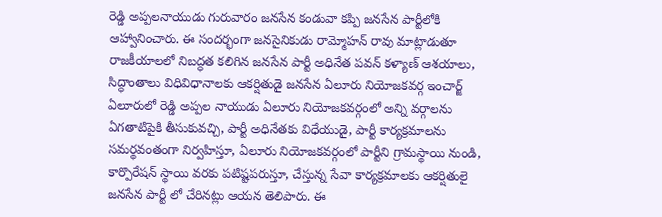రెడ్డి అప్పలనాయుడు గురువారం జనసేన కండువా కప్పి జనసేన పార్టీలోకి ఆహ్వానించారు. ఈ సందర్భంగా జనసైనికుడు రామ్మోహన్ రావు మాట్లాడుతూ రాజకీయాలలో నిబద్ధత కలిగిన జనసేన పార్టీ అధినేత పవన్ కళ్యాణ్ ఆశయాలు, సిద్ధాంతాలు విధివిధానాలకు ఆకర్షితుడై జనసేన ఏలూరు నియోజకవర్గ ఇంచార్జ్ ఏలూరులో రెడ్డి అప్పల నాయుడు ఏలూరు నియోజకవర్గంలో అన్ని వర్గాలను ఏగతాటిపైకి తీసుకువచ్చి, పార్టీ అధినేతకు విధేయుడై, పార్టీ కార్యక్రమాలను సమర్థవంతంగా నిర్వహిస్తూ, ఏలూరు నియోజకవర్గంలో పార్టీని గ్రామస్థాయి నుండి, కార్పొరేషన్ స్థాయి వరకు పటిష్టపరుస్తూ, చేస్తున్న సేవా కార్యక్రమాలకు ఆకర్షితులై జనసేన పార్టీ లో చేరినట్లు ఆయన తెలిపారు. ఈ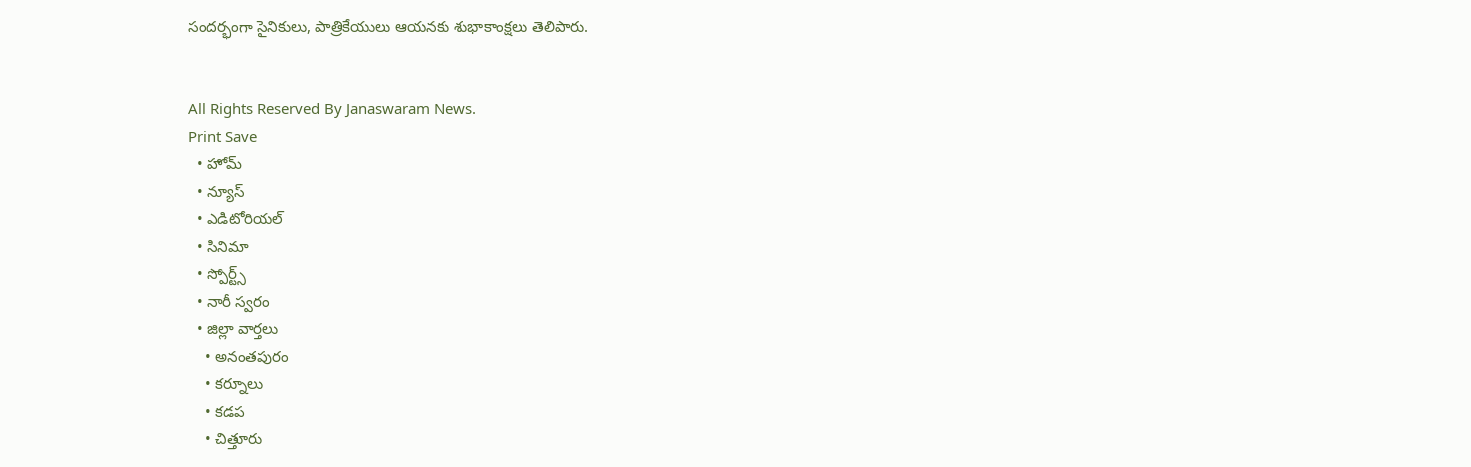సందర్భంగా సైనికులు, పాత్రికేయులు ఆయనకు శుభాకాంక్షలు తెలిపారు.


All Rights Reserved By Janaswaram News.
Print Save
  • హోమ్
  • న్యూస్
  • ఎడిటోరియల్
  • సినిమా
  • స్పోర్ట్స్
  • నారీ స్వరం
  • జిల్లా వార్తలు
    • అనంతపురం
    • కర్నూలు
    • కడప
    • చిత్తూరు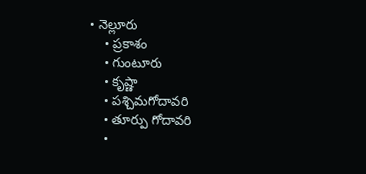• నెల్లూరు
    • ప్రకాశం
    • గుంటూరు
    • కృష్ణా
    • పశ్చిమగోదావరి
    • తూర్పు గోదావరి
    •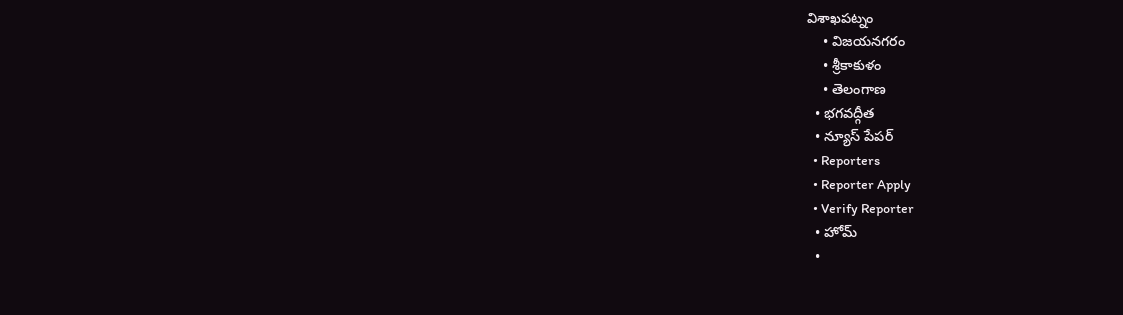విశాఖపట్నం
    • విజయనగరం
    • శ్రీకాకుళం
    • తెలంగాణ
  • భగవద్గీత
  • న్యూస్ పేపర్
  • Reporters
  • Reporter Apply
  • Verify Reporter
  • హోమ్
  •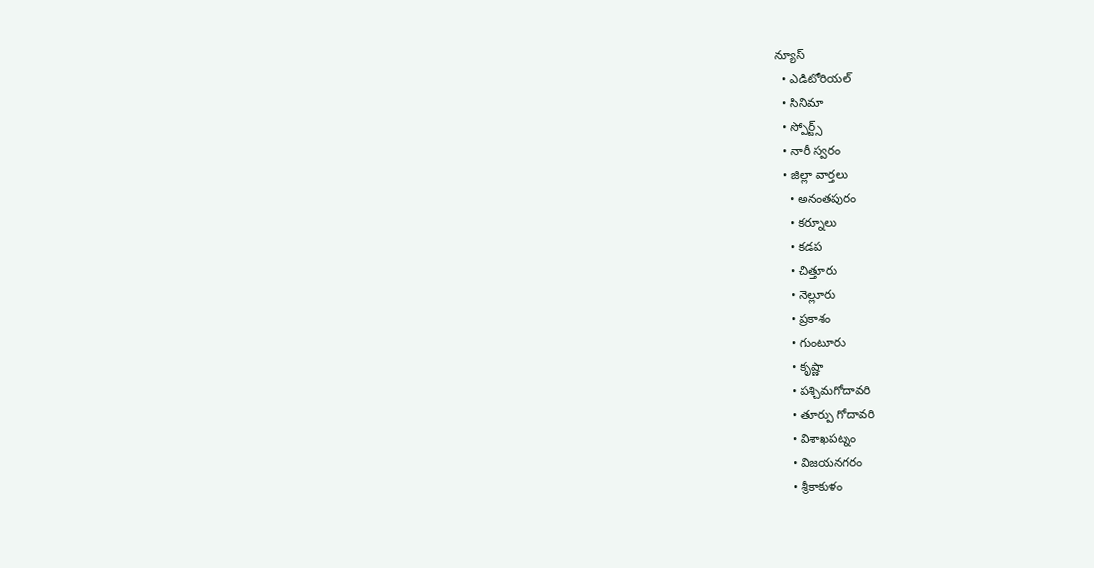న్యూస్
  • ఎడిటోరియల్
  • సినిమా
  • స్పోర్ట్స్
  • నారీ స్వరం
  • జిల్లా వార్తలు
    • అనంతపురం
    • కర్నూలు
    • కడప
    • చిత్తూరు
    • నెల్లూరు
    • ప్రకాశం
    • గుంటూరు
    • కృష్ణా
    • పశ్చిమగోదావరి
    • తూర్పు గోదావరి
    • విశాఖపట్నం
    • విజయనగరం
    • శ్రీకాకుళం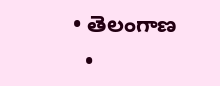• తెలంగాణ
  •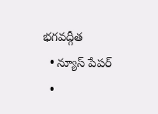భగవద్గీత
  • న్యూస్ పేపర్
  •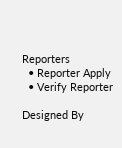Reporters
  • Reporter Apply
  • Verify Reporter

Designed By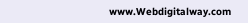www.Webdigitalway.com